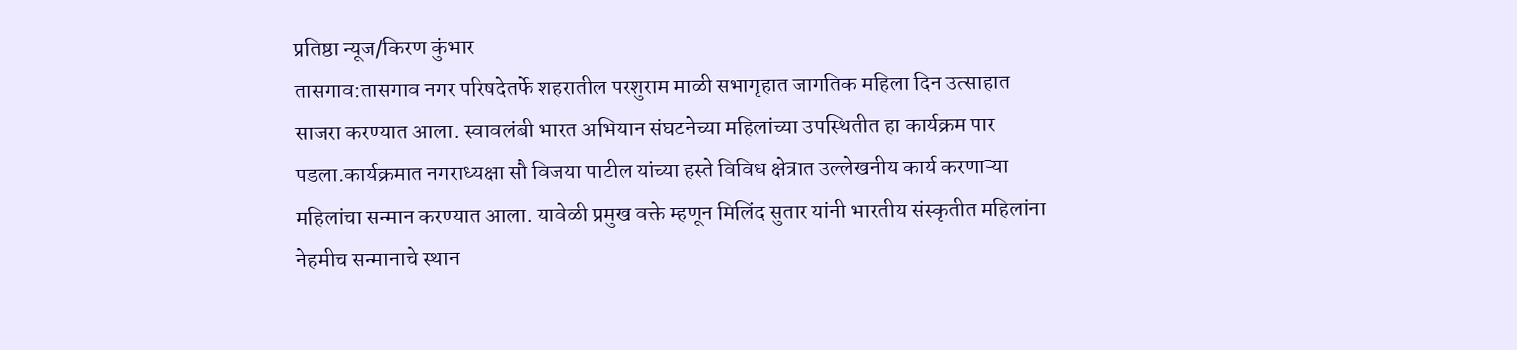प्रतिष्ठा न्यूज/किरण कुंभार
तासगाव:तासगाव नगर परिषदेतर्फे शहरातील परशुराम माळी सभागृहात जागतिक महिला दिन उत्साहात साजरा करण्यात आला. स्वावलंबी भारत अभियान संघटनेच्या महिलांच्या उपस्थितीत हा कार्यक्रम पार पडला.कार्यक्रमात नगराध्यक्षा सौ विजया पाटील यांच्या हस्ते विविध क्षेत्रात उल्लेखनीय कार्य करणाऱ्या महिलांचा सन्मान करण्यात आला. यावेळी प्रमुख वक्ते म्हणून मिलिंद सुतार यांनी भारतीय संस्कृतीत महिलांना नेहमीच सन्मानाचे स्थान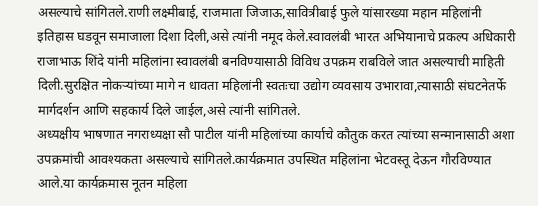असल्याचे सांगितले.राणी लक्ष्मीबाई, राजमाता जिजाऊ,सावित्रीबाई फुले यांसारख्या महान महिलांनी इतिहास घडवून समाजाला दिशा दिली,असे त्यांनी नमूद केले.स्वावलंबी भारत अभियानाचे प्रकल्प अधिकारी राजाभाऊ शिंदे यांनी महिलांना स्वावलंबी बनविण्यासाठी विविध उपक्रम राबविले जात असल्याची माहिती दिली.सुरक्षित नोकऱ्यांच्या मागे न धावता महिलांनी स्वतःचा उद्योग व्यवसाय उभारावा,त्यासाठी संघटनेतर्फे मार्गदर्शन आणि सहकार्य दिले जाईल,असे त्यांनी सांगितले.
अध्यक्षीय भाषणात नगराध्यक्षा सौ पाटील यांनी महिलांच्या कार्याचे कौतुक करत त्यांच्या सन्मानासाठी अशा उपक्रमांची आवश्यकता असल्याचे सांगितले.कार्यक्रमात उपस्थित महिलांना भेटवस्तू देऊन गौरविण्यात आले.या कार्यक्रमास नूतन महिला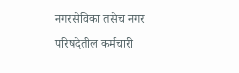नगरसेविका तसेच नगर परिषदेतील कर्मचारी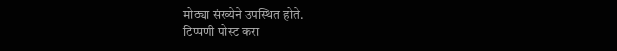मोठ्या संख्येने उपस्थित होते.
टिप्पणी पोस्ट करा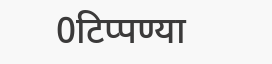0टिप्पण्या